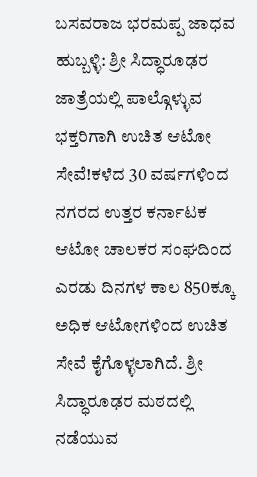ಬಸವರಾಜ ಭರಮಪ್ಪ ಜಾಧವ
ಹುಬ್ಬಳ್ಳಿ: ಶ್ರೀ ಸಿದ್ಧಾರೂಢರ ಜಾತ್ರೆಯಲ್ಲಿ ಪಾಲ್ಗೊಳ್ಳುವ ಭಕ್ತರಿಗಾಗಿ ಉಚಿತ ಆಟೋ ಸೇವೆ!ಕಳೆದ 30 ವರ್ಷಗಳಿಂದ ನಗರದ ಉತ್ತರ ಕರ್ನಾಟಕ ಆಟೋ ಚಾಲಕರ ಸಂಘದಿಂದ ಎರಡು ದಿನಗಳ ಕಾಲ 850ಕ್ಕೂ ಅಧಿಕ ಆಟೋಗಳಿಂದ ಉಚಿತ ಸೇವೆ ಕೈಗೊಳ್ಳಲಾಗಿದೆ. ಶ್ರೀ ಸಿದ್ಧಾರೂಢರ ಮಠದಲ್ಲಿ ನಡೆಯುವ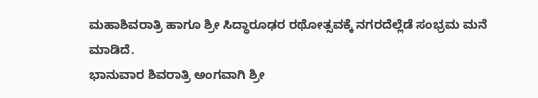ಮಹಾಶಿವರಾತ್ರಿ ಹಾಗೂ ಶ್ರೀ ಸಿದ್ಧಾರೂಢರ ರಥೋತ್ಸವಕ್ಕೆ ನಗರದೆಲ್ಲೆಡೆ ಸಂಭ್ರಮ ಮನೆ ಮಾಡಿದೆ.
ಭಾನುವಾರ ಶಿವರಾತ್ರಿ ಅಂಗವಾಗಿ ಶ್ರೀ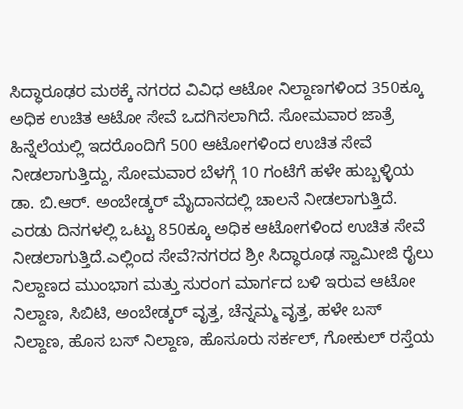ಸಿದ್ಧಾರೂಢರ ಮಠಕ್ಕೆ ನಗರದ ವಿವಿಧ ಆಟೋ ನಿಲ್ದಾಣಗಳಿಂದ 350ಕ್ಕೂ ಅಧಿಕ ಉಚಿತ ಆಟೋ ಸೇವೆ ಒದಗಿಸಲಾಗಿದೆ. ಸೋಮವಾರ ಜಾತ್ರೆ ಹಿನ್ನೆಲೆಯಲ್ಲಿ ಇದರೊಂದಿಗೆ 500 ಆಟೋಗಳಿಂದ ಉಚಿತ ಸೇವೆ ನೀಡಲಾಗುತ್ತಿದ್ದು, ಸೋಮವಾರ ಬೆಳಗ್ಗೆ 10 ಗಂಟೆಗೆ ಹಳೇ ಹುಬ್ಬಳ್ಳಿಯ ಡಾ. ಬಿ.ಆರ್. ಅಂಬೇಡ್ಕರ್ ಮೈದಾನದಲ್ಲಿ ಚಾಲನೆ ನೀಡಲಾಗುತ್ತಿದೆ. ಎರಡು ದಿನಗಳಲ್ಲಿ ಒಟ್ಟು 850ಕ್ಕೂ ಅಧಿಕ ಆಟೋಗಳಿಂದ ಉಚಿತ ಸೇವೆ ನೀಡಲಾಗುತ್ತಿದೆ.ಎಲ್ಲಿಂದ ಸೇವೆ?ನಗರದ ಶ್ರೀ ಸಿದ್ಧಾರೂಢ ಸ್ವಾಮೀಜಿ ರೈಲು ನಿಲ್ದಾಣದ ಮುಂಭಾಗ ಮತ್ತು ಸುರಂಗ ಮಾರ್ಗದ ಬಳಿ ಇರುವ ಆಟೋ ನಿಲ್ದಾಣ, ಸಿಬಿಟಿ, ಅಂಬೇಡ್ಕರ್ ವೃತ್ತ, ಚೆನ್ನಮ್ಮ ವೃತ್ತ, ಹಳೇ ಬಸ್ ನಿಲ್ದಾಣ, ಹೊಸ ಬಸ್ ನಿಲ್ದಾಣ, ಹೊಸೂರು ಸರ್ಕಲ್, ಗೋಕುಲ್ ರಸ್ತೆಯ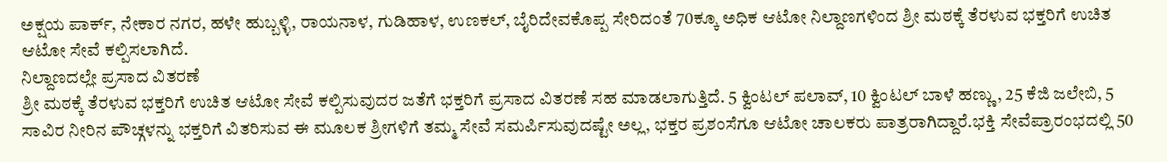ಅಕ್ಷಯ ಪಾರ್ಕ್, ನೇಕಾರ ನಗರ, ಹಳೇ ಹುಬ್ಬಳ್ಳಿ, ರಾಯನಾಳ, ಗುಡಿಹಾಳ, ಉಣಕಲ್, ಬೈರಿದೇವಕೊಪ್ಪ ಸೇರಿದಂತೆ 70ಕ್ಕೂ ಅಧಿಕ ಆಟೋ ನಿಲ್ದಾಣಗಳಿಂದ ಶ್ರೀ ಮಠಕ್ಕೆ ತೆರಳುವ ಭಕ್ತರಿಗೆ ಉಚಿತ ಆಟೋ ಸೇವೆ ಕಲ್ಪಿಸಲಾಗಿದೆ.
ನಿಲ್ದಾಣದಲ್ಲೇ ಪ್ರಸಾದ ವಿತರಣೆ
ಶ್ರೀ ಮಠಕ್ಕೆ ತೆರಳುವ ಭಕ್ತರಿಗೆ ಉಚಿತ ಆಟೋ ಸೇವೆ ಕಲ್ಪಿಸುವುದರ ಜತೆಗೆ ಭಕ್ತರಿಗೆ ಪ್ರಸಾದ ವಿತರಣೆ ಸಹ ಮಾಡಲಾಗುತ್ತಿದೆ. 5 ಕ್ವಿಂಟಲ್ ಪಲಾವ್, 10 ಕ್ವಿಂಟಲ್ ಬಾಳೆ ಹಣ್ಣು, 25 ಕೆಜಿ ಜಲೇಬಿ, 5 ಸಾವಿರ ನೀರಿನ ಪೌಚ್ಗಳನ್ನು ಭಕ್ತರಿಗೆ ವಿತರಿಸುವ ಈ ಮೂಲಕ ಶ್ರೀಗಳಿಗೆ ತಮ್ಮ ಸೇವೆ ಸಮರ್ಪಿಸುವುದಷ್ಟೇ ಅಲ್ಲ, ಭಕ್ತರ ಪ್ರಶಂಸೆಗೂ ಆಟೋ ಚಾಲಕರು ಪಾತ್ರರಾಗಿದ್ದಾರೆ.ಭಕ್ತಿ ಸೇವೆಪ್ರಾರಂಭದಲ್ಲಿ 50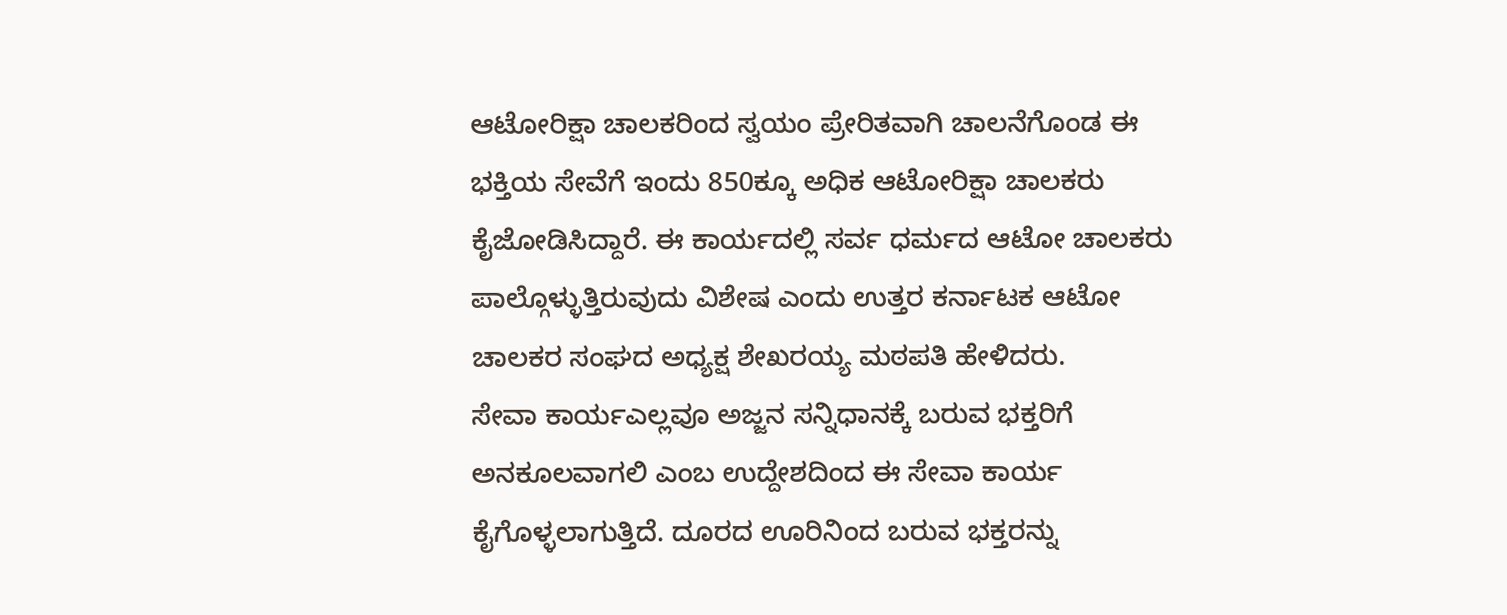ಆಟೋರಿಕ್ಷಾ ಚಾಲಕರಿಂದ ಸ್ವಯಂ ಪ್ರೇರಿತವಾಗಿ ಚಾಲನೆಗೊಂಡ ಈ ಭಕ್ತಿಯ ಸೇವೆಗೆ ಇಂದು 850ಕ್ಕೂ ಅಧಿಕ ಆಟೋರಿಕ್ಷಾ ಚಾಲಕರು ಕೈಜೋಡಿಸಿದ್ದಾರೆ. ಈ ಕಾರ್ಯದಲ್ಲಿ ಸರ್ವ ಧರ್ಮದ ಆಟೋ ಚಾಲಕರು ಪಾಲ್ಗೊಳ್ಳುತ್ತಿರುವುದು ವಿಶೇಷ ಎಂದು ಉತ್ತರ ಕರ್ನಾಟಕ ಆಟೋ ಚಾಲಕರ ಸಂಘದ ಅಧ್ಯಕ್ಷ ಶೇಖರಯ್ಯ ಮಠಪತಿ ಹೇಳಿದರು.
ಸೇವಾ ಕಾರ್ಯಎಲ್ಲವೂ ಅಜ್ಜನ ಸನ್ನಿಧಾನಕ್ಕೆ ಬರುವ ಭಕ್ತರಿಗೆ ಅನಕೂಲವಾಗಲಿ ಎಂಬ ಉದ್ದೇಶದಿಂದ ಈ ಸೇವಾ ಕಾರ್ಯ ಕೈಗೊಳ್ಳಲಾಗುತ್ತಿದೆ. ದೂರದ ಊರಿನಿಂದ ಬರುವ ಭಕ್ತರನ್ನು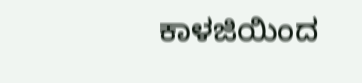ಕಾಳಜಿಯಿಂದ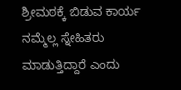ಶ್ರೀಮಠಕ್ಕೆ ಬಿಡುವ ಕಾರ್ಯ ನಮ್ಮೆಲ್ಲ ಸ್ನೇಹಿತರು ಮಾಡುತ್ತಿದ್ದಾರೆ ಎಂದು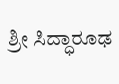ಶ್ರೀ ಸಿದ್ಧಾರೂಢ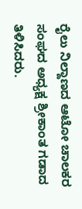ರೈಲು ನಿಲ್ದಾಣದ ಆಟೋ ಚಾಲಕರ ಸಂಘದ ಅಧ್ಯಕ್ಷ ಶ್ರೀಕಾಂತ ಗಡಾದ ತಿಳಿಸಿದರು.